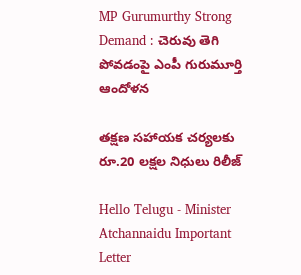MP Gurumurthy Strong Demand : చెరువు తెగి పోవ‌డంపై ఎంపీ గురుమూర్తి ఆందోళ‌న

తక్షణ సహాయక చర్యలకు రూ.20 లక్షల నిధులు రిలీజ్

Hello Telugu - Minister Atchannaidu Important Letter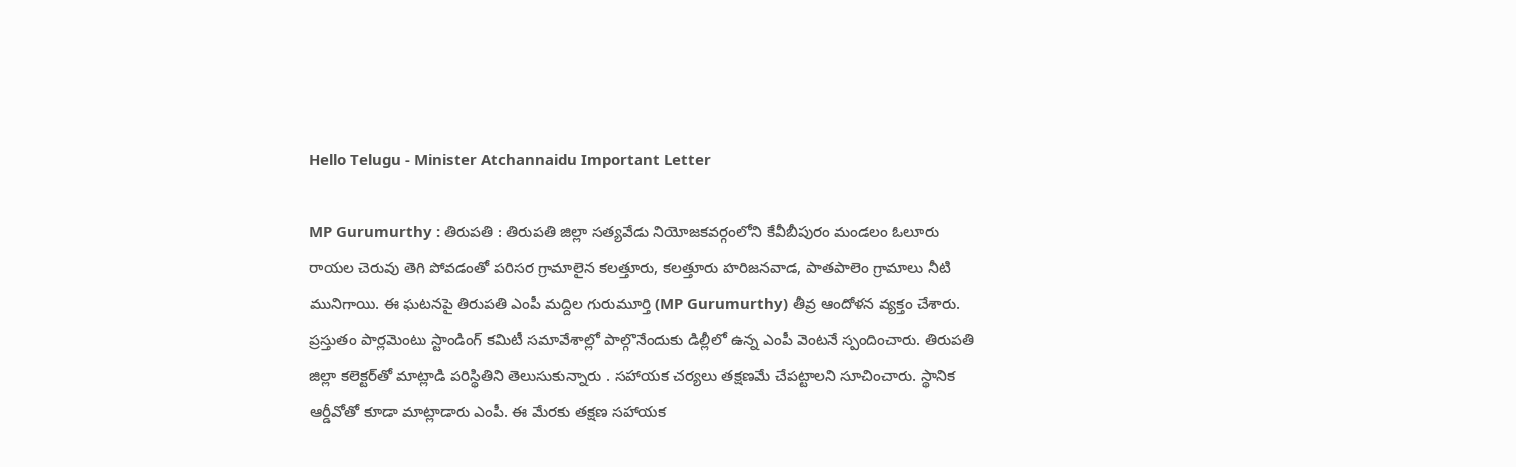Hello Telugu - Minister Atchannaidu Important Letter

MP Gurumurthy : తిరుప‌తి : తిరుపతి జిల్లా సత్యవేడు నియోజకవర్గంలోని కేవీబీపురం మండలం ఓలూరు రాయల చెరువు తెగి పోవడంతో పరిసర గ్రామాలైన కలత్తూరు, కలత్తూరు హరిజనవాడ, పాతపాలెం గ్రామాలు నీటి మునిగాయి. ఈ ఘటనపై తిరుపతి ఎంపీ మద్దిల గురుమూర్తి (MP Gurumurthy) తీవ్ర ఆందోళన వ్యక్తం చేశారు. ప్రస్తుతం పార్లమెంటు స్టాండింగ్ కమిటీ సమావేశాల్లో పాల్గొనేందుకు డిల్లీలో ఉన్న ఎంపీ వెంటనే స్పందించారు. తిరుపతి జిల్లా కలెక్టర్‌తో మాట్లాడి పరిస్థితిని తెలుసుకున్నారు . సహాయక చర్యలు తక్షణమే చేపట్టాలని సూచించారు. స్థానిక ఆర్డీవోతో కూడా మాట్లాడారు ఎంపీ. ఈ మేర‌కు తక్షణ సహాయక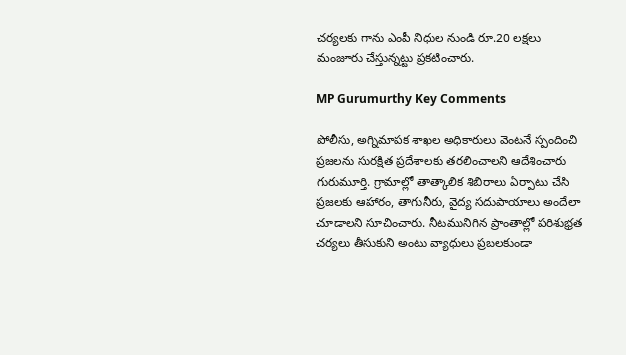చర్యలకు గాను ఎంపీ నిధుల నుండి రూ.20 లక్షలు మంజూరు చేస్తున్నట్టు ప్రకటించారు.

MP Gurumurthy Key Comments

పోలీసు, అగ్నిమాపక శాఖల అధికారులు వెంటనే స్పందించి ప్రజలను సురక్షిత ప్రదేశాలకు తరలించాలని ఆదేశించారు గురుమూర్తి. గ్రామాల్లో తాత్కాలిక శిబిరాలు ఏర్పాటు చేసి ప్రజలకు ఆహారం, తాగునీరు, వైద్య సదుపాయాలు అందేలా చూడాలని సూచించారు. నీటమునిగిన ప్రాంతాల్లో పరిశుభ్రత చర్యలు తీసుకుని అంటు వ్యాధులు ప్రబలకుండా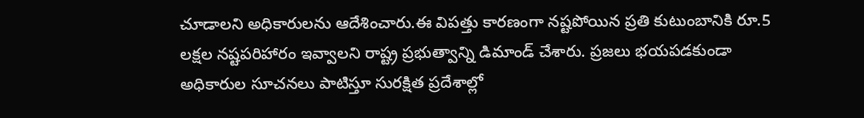చూడాలని అధికారులను ఆదేశించారు.ఈ విపత్తు కారణంగా నష్టపోయిన ప్రతి కుటుంబానికి రూ.5 లక్షల నష్టపరిహారం ఇవ్వాలని రాష్ట్ర ప్రభుత్వాన్ని డిమాండ్ చేశారు. ప్రజలు భయపడకుండా అధికారుల సూచనలు పాటిస్తూ సురక్షిత ప్రదేశాల్లో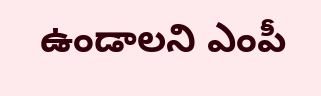ఉండాలని ఎంపీ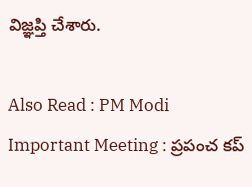విజ్ఞప్తి చేశారు.

Also Read : PM Modi Important Meeting : ప్రపంచ కప్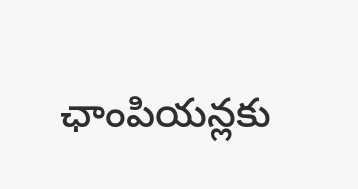ఛాంపియన్లకు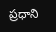ప్ర‌ధాని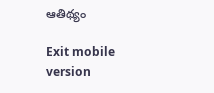ఆతిథ్యం

Exit mobile version